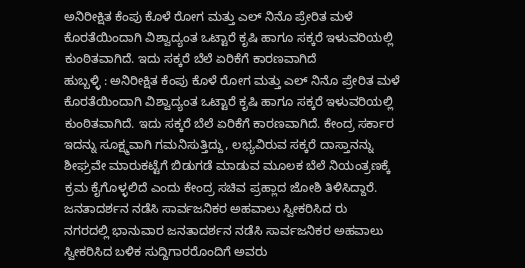ಅನಿರೀಕ್ಷಿತ ಕೆಂಪು ಕೊಳೆ ರೋಗ ಮತ್ತು ಎಲ್ ನಿನೊ ಪ್ರೇರಿತ ಮಳೆ ಕೊರತೆಯಿಂದಾಗಿ ವಿಶ್ವಾದ್ಯಂತ ಒಟ್ಟಾರೆ ಕೃಷಿ ಹಾಗೂ ಸಕ್ಕರೆ ಇಳುವರಿಯಲ್ಲಿ ಕುಂಠಿತವಾಗಿದೆ. ಇದು ಸಕ್ಕರೆ ಬೆಲೆ ಏರಿಕೆಗೆ ಕಾರಣವಾಗಿದೆ
ಹುಬ್ಬಳ್ಳಿ : ಅನಿರೀಕ್ಷಿತ ಕೆಂಪು ಕೊಳೆ ರೋಗ ಮತ್ತು ಎಲ್ ನಿನೊ ಪ್ರೇರಿತ ಮಳೆ ಕೊರತೆಯಿಂದಾಗಿ ವಿಶ್ವಾದ್ಯಂತ ಒಟ್ಟಾರೆ ಕೃಷಿ ಹಾಗೂ ಸಕ್ಕರೆ ಇಳುವರಿಯಲ್ಲಿ ಕುಂಠಿತವಾಗಿದೆ. ಇದು ಸಕ್ಕರೆ ಬೆಲೆ ಏರಿಕೆಗೆ ಕಾರಣವಾಗಿದೆ. ಕೇಂದ್ರ ಸರ್ಕಾರ ಇದನ್ನು ಸೂಕ್ಷ್ಮವಾಗಿ ಗಮನಿಸುತ್ತಿದ್ದು, ಲಭ್ಯವಿರುವ ಸಕ್ಕರೆ ದಾಸ್ತಾನನ್ನು ಶೀಘ್ರವೇ ಮಾರುಕಟ್ಟೆಗೆ ಬಿಡುಗಡೆ ಮಾಡುವ ಮೂಲಕ ಬೆಲೆ ನಿಯಂತ್ರಣಕ್ಕೆ ಕ್ರಮ ಕೈಗೊಳ್ಳಲಿದೆ ಎಂದು ಕೇಂದ್ರ ಸಚಿವ ಪ್ರಹ್ಲಾದ ಜೋಶಿ ತಿಳಿಸಿದ್ದಾರೆ.
ಜನತಾದರ್ಶನ ನಡೆಸಿ ಸಾರ್ವಜನಿಕರ ಅಹವಾಲು ಸ್ವೀಕರಿಸಿದ ರು
ನಗರದಲ್ಲಿ ಭಾನುವಾರ ಜನತಾದರ್ಶನ ನಡೆಸಿ ಸಾರ್ವಜನಿಕರ ಅಹವಾಲು ಸ್ವೀಕರಿಸಿದ ಬಳಿಕ ಸುದ್ದಿಗಾರರೊಂದಿಗೆ ಅವರು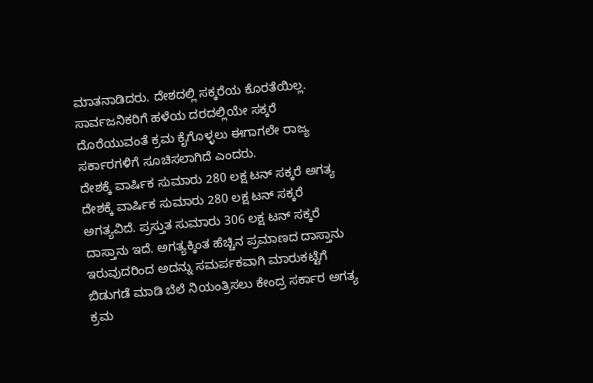ಮಾತನಾಡಿದರು. ದೇಶದಲ್ಲಿ ಸಕ್ಕರೆಯ ಕೊರತೆಯಿಲ್ಲ. ಸಾರ್ವಜನಿಕರಿಗೆ ಹಳೆಯ ದರದಲ್ಲಿಯೇ ಸಕ್ಕರೆ ದೊರೆಯುವಂತೆ ಕ್ರಮ ಕೈಗೊಳ್ಳಲು ಈಗಾಗಲೇ ರಾಜ್ಯ ಸರ್ಕಾರಗಳಿಗೆ ಸೂಚಿಸಲಾಗಿದೆ ಎಂದರು.
ದೇಶಕ್ಕೆ ವಾರ್ಷಿಕ ಸುಮಾರು 280 ಲಕ್ಷ ಟನ್ ಸಕ್ಕರೆ ಅಗತ್ಯ
ದೇಶಕ್ಕೆ ವಾರ್ಷಿಕ ಸುಮಾರು 280 ಲಕ್ಷ ಟನ್ ಸಕ್ಕರೆ ಅಗತ್ಯವಿದೆ. ಪ್ರಸ್ತುತ ಸುಮಾರು 306 ಲಕ್ಷ ಟನ್ ಸಕ್ಕರೆ ದಾಸ್ತಾನು ಇದೆ. ಅಗತ್ಯಕ್ಕಿಂತ ಹೆಚ್ಚಿನ ಪ್ರಮಾಣದ ದಾಸ್ತಾನು ಇರುವುದರಿಂದ ಅದನ್ನು ಸಮರ್ಪಕವಾಗಿ ಮಾರುಕಟ್ಟೆಗೆ ಬಿಡುಗಡೆ ಮಾಡಿ ಬೆಲೆ ನಿಯಂತ್ರಿಸಲು ಕೇಂದ್ರ ಸರ್ಕಾರ ಅಗತ್ಯ ಕ್ರಮ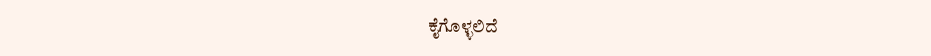ಕೈಗೊಳ್ಳಲಿದೆ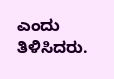ಎಂದು ತಿಳಿಸಿದರು.